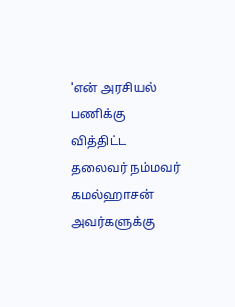'என்‌ அரசியல்‌ பணிக்கு வித்திட்ட தலைவர்‌ நம்மவர்‌ கமல்ஹாசன்‌ அவர்களுக்கு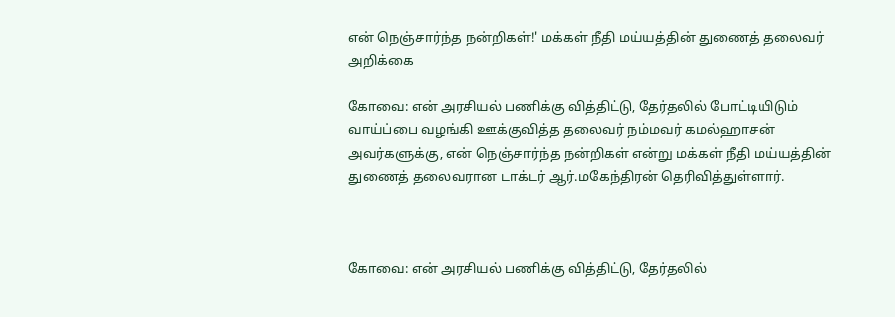என்‌ நெஞ்சார்ந்த நன்றிகள்‌!' மக்கள் நீதி மய்யத்தின் துணைத் தலைவர் அறிக்கை

கோவை: என்‌ அரசியல்‌ பணிக்கு வித்திட்டு, தேர்தலில்‌ போட்டியிடும்‌ வாய்ப்பை வழங்கி ஊக்குவித்த தலைவர்‌ நம்மவர்‌ கமல்ஹாசன்‌ அவர்களுக்கு, என்‌ நெஞ்சார்ந்த நன்றிகள்‌ என்று மக்கள் நீதி மய்யத்தின் துணைத் தலைவரான டாக்டர் ஆர்.மகேந்திரன் தெரிவித்துள்ளார்.



கோவை: என்‌ அரசியல்‌ பணிக்கு வித்திட்டு, தேர்தலில்‌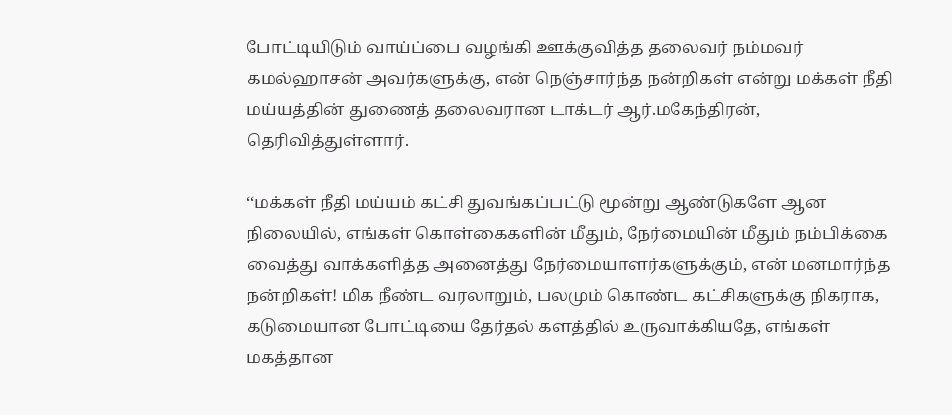போட்டியிடும்‌ வாய்ப்பை வழங்கி ஊக்குவித்த தலைவர்‌ நம்மவர்‌ கமல்ஹாசன்‌ அவர்களுக்கு, என்‌ நெஞ்சார்ந்த நன்றிகள்‌ என்று மக்கள் நீதி மய்யத்தின் துணைத் தலைவரான டாக்டர் ஆர்.மகேந்திரன், தெரிவித்துள்ளார்.

‘‘மக்கள்‌ நீதி மய்யம்‌ கட்சி துவங்கப்பட்டு மூன்று ஆண்டுகளே ஆன நிலையில்‌, எங்கள்‌ கொள்கைகளின்‌ மீதும்‌, நேர்மையின்‌ மீதும்‌ நம்பிக்கை வைத்து வாக்களித்த அனைத்து நேர்மையாளர்களுக்கும்‌, என்‌ மனமார்ந்த நன்றிகள்‌! மிக நீண்ட வரலாறும்‌, பலமும்‌ கொண்ட கட்சிகளுக்கு நிகராக, கடுமையான போட்டியை தேர்தல்‌ களத்தில்‌ உருவாக்கியதே, எங்கள்‌ மகத்தான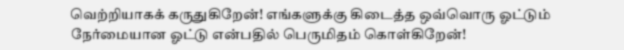வெற்றியாகக் கருதுகிறேன்‌! எங்களுக்கு கிடைத்த ஒவ்வொரு ஓட்டும்‌ நேர்மையான ஓட்டு என்பதில்‌ பெருமிதம்‌ கொள்கிறேன்‌!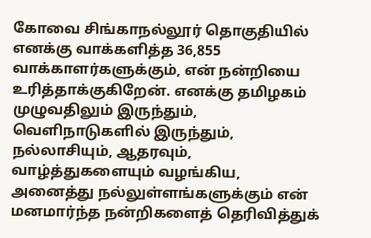கோவை சிங்காநல்லூர்‌ தொகுதியில்‌ எனக்கு வாக்களித்த 36,855 வாக்காளர்களுக்கும்‌, என்‌ நன்றியை உரித்தாக்குகிறேன்‌. எனக்கு தமிழகம்‌ முழுவதிலும்‌ இருந்தும்‌, வெளிநாடுகளில்‌ இருந்தும்‌, நல்லாசியும்‌, ஆதரவும்‌, வாழ்த்துகளையும்‌ வழங்கிய, அனைத்து நல்லுள்ளங்களுக்கும்‌ என்‌ மனமார்ந்த நன்றிகளைத்‌ தெரிவித்துக்‌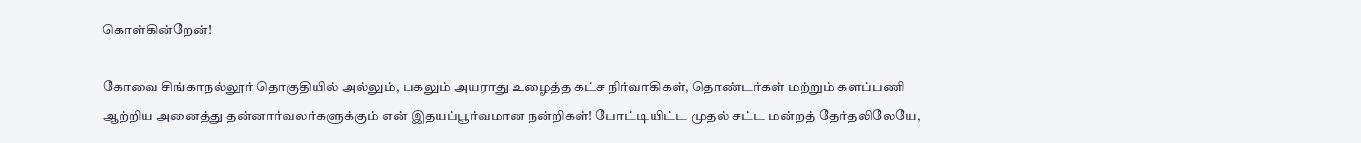கொள்கின்றேன்‌!

கோவை சிங்காநல்லூர்‌ தொகுதியில்‌ அல்லும்‌, பகலும்‌ அயராது உழைத்த கட்ச நிர்வாகிகள்‌, தொண்டர்கள்‌ மற்றும்‌ களப்பணி ஆற்றிய அனைத்து தன்னார்வலர்களுக்கும்‌ என்‌ இதயப்பூர்வமான நன்றிகள்‌! போட்டியிட்ட முதல்‌ சட்ட மன்றத் தேர்தலிலேயே,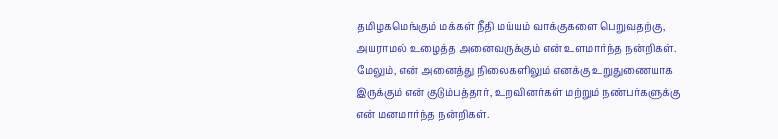தமிழகமெங்கும்‌ மக்கள்‌ நீதி மய்யம்‌ வாக்குகளை பெறுவதற்கு, அயராமல்‌ உழைத்த அனைவருக்கும்‌ என்‌ உளமார்ந்த நன்றிகள்‌. மேலும்‌, என்‌ அனைத்து நிலைகளிலும்‌ எனக்கு உறுதுணையாக இருக்கும்‌ என்‌ குடும்பத்தார்‌, உறவினர்கள்‌ மற்றும்‌ நண்பர்களுக்கு என்‌ மனமார்ந்த நன்றிகள்‌.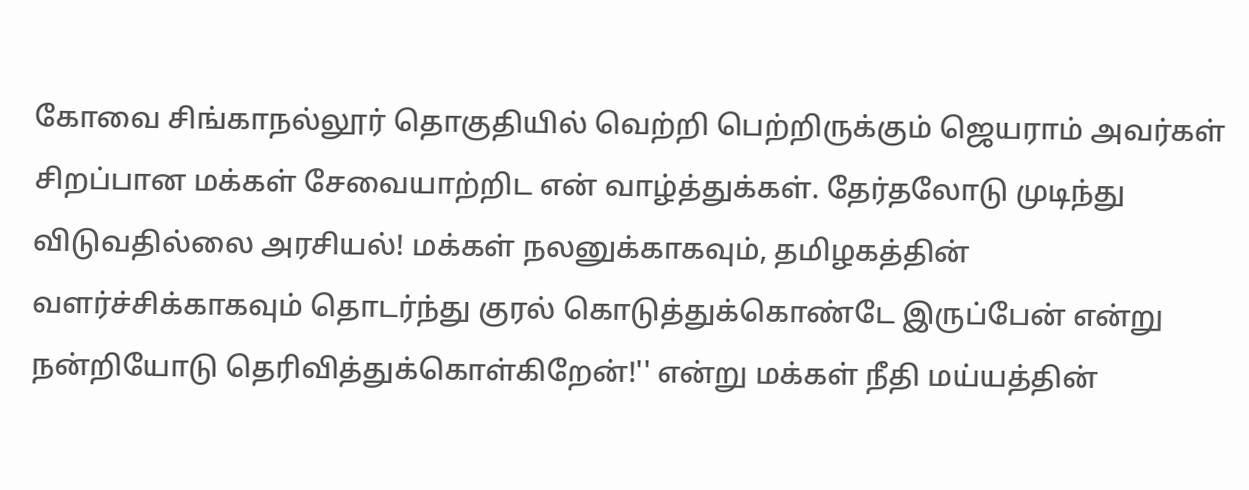கோவை சிங்காநல்லூர்‌ தொகுதியில்‌ வெற்றி பெற்றிருக்கும்‌ ஜெயராம்‌ அவர்கள்‌ சிறப்பான மக்கள்‌ சேவையாற்றிட என்‌ வாழ்த்துக்கள்‌. தேர்தலோடு முடிந்து விடுவதில்லை அரசியல்‌! மக்கள்‌ நலனுக்காகவும்‌, தமிழகத்தின்‌ வளர்ச்சிக்காகவும்‌ தொடர்ந்து குரல்‌ கொடுத்துக்கொண்டே இருப்பேன்‌ என்று நன்றியோடு தெரிவித்துக்கொள்கிறேன்‌!'' என்று மக்கள் நீதி மய்யத்தின்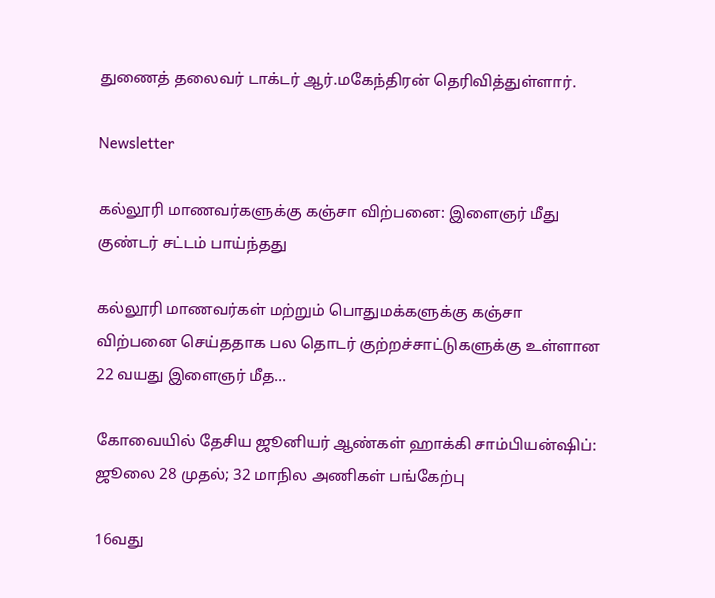துணைத் தலைவர் டாக்டர் ஆர்.மகேந்திரன் தெரிவித்துள்ளார்.

Newsletter

கல்லூரி மாணவர்களுக்கு கஞ்சா விற்பனை: இளைஞர் மீது குண்டர் சட்டம் பாய்ந்தது

கல்லூரி மாணவர்கள் மற்றும் பொதுமக்களுக்கு கஞ்சா விற்பனை செய்ததாக பல தொடர் குற்றச்சாட்டுகளுக்கு உள்ளான 22 வயது இளைஞர் மீத...

கோவையில் தேசிய ஜூனியர் ஆண்கள் ஹாக்கி சாம்பியன்ஷிப்: ஜூலை 28 முதல்; 32 மாநில அணிகள் பங்கேற்பு

16வது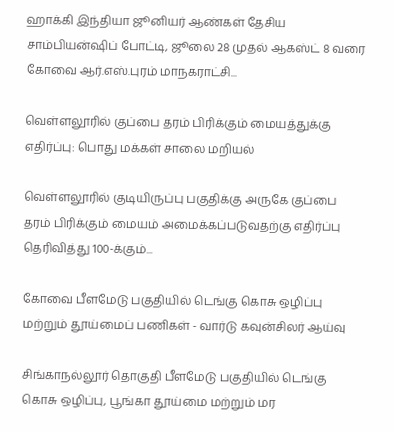ஹாக்கி இந்தியா ஜூனியர் ஆண்கள் தேசிய சாம்பியன்ஷிப் போட்டி, ஜூலை 28 முதல் ஆகஸ்ட் 8 வரை கோவை ஆர்.எஸ்.புரம் மாநகராட்சி...

வெள்ளலூரில் குப்பை தரம் பிரிக்கும் மையத்துக்கு எதிர்ப்பு: பொது மக்கள் சாலை மறியல்

வெள்ளலூரில் குடியிருப்பு பகுதிக்கு அருகே குப்பை தரம் பிரிக்கும் மையம் அமைக்கப்படுவதற்கு எதிர்ப்பு தெரிவித்து 100-க்கும்...

கோவை பீளமேடு பகுதியில் டெங்கு கொசு ஒழிப்பு மற்றும் தூய்மைப் பணிகள் - வார்டு கவுன்சிலர் ஆய்வு

சிங்காநல்லூர் தொகுதி பீளமேடு பகுதியில் டெங்கு கொசு ஒழிப்பு, பூங்கா தூய்மை மற்றும் மர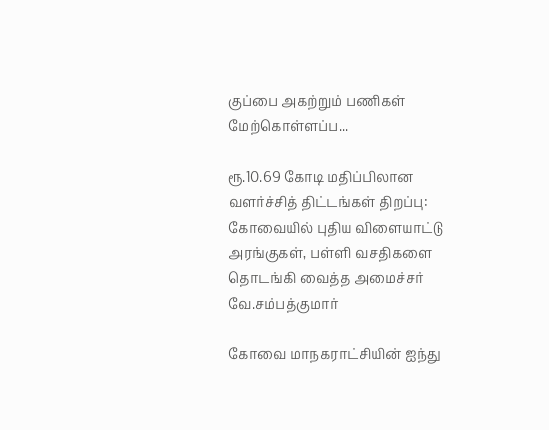குப்பை அகற்றும் பணிகள் மேற்கொள்ளப்ப...

ரூ.10.69 கோடி மதிப்பிலான வளர்ச்சித் திட்டங்கள் திறப்பு: கோவையில் புதிய விளையாட்டு அரங்குகள், பள்ளி வசதிகளை தொடங்கி வைத்த அமைச்சர் வே.சம்பத்குமார்

கோவை மாநகராட்சியின் ஐந்து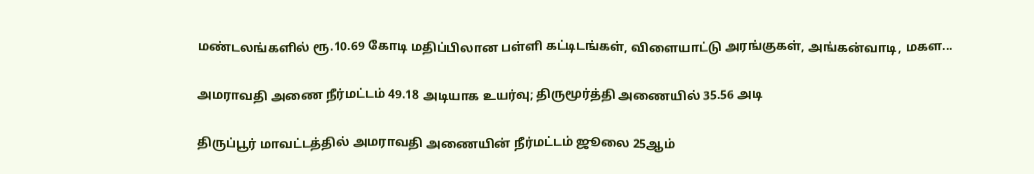மண்டலங்களில் ரூ.10.69 கோடி மதிப்பிலான பள்ளி கட்டிடங்கள், விளையாட்டு அரங்குகள், அங்கன்வாடி, மகள...

அமராவதி அணை நீர்மட்டம் 49.18 அடியாக உயர்வு; திருமூர்த்தி அணையில் 35.56 அடி

திருப்பூர் மாவட்டத்தில் அமராவதி அணையின் நீர்மட்டம் ஜூலை 25ஆம்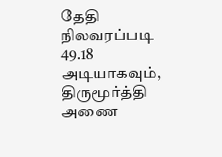தேதி நிலவரப்படி 49.18 அடியாகவும், திருமூர்த்தி அணை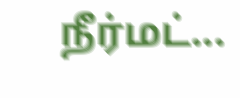நீர்மட்...